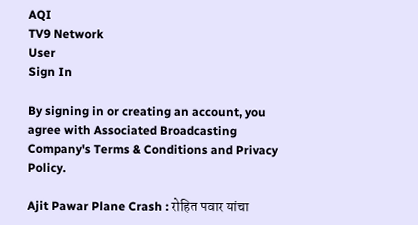AQI
TV9 Network
User
Sign In

By signing in or creating an account, you agree with Associated Broadcasting Company's Terms & Conditions and Privacy Policy.

Ajit Pawar Plane Crash : रोहित पवार यांचा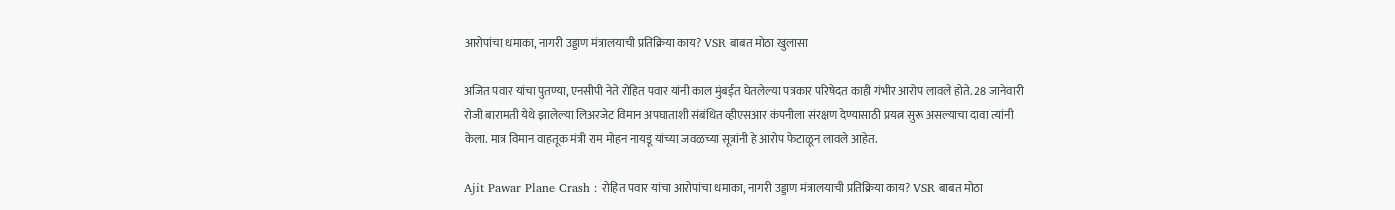आरोपांचा धमाका, नागरी उड्डाण मंत्रालयाची प्रतिक्रिया काय? VSR बाबत मोठा खुलासा

अजित पवार यांचा पुतण्या, एनसीपी नेते रोहित पवार यांनी काल मुंबईत घेतलेल्या पत्रकार परिषेदत काही गंभीर आरोप लावले होते. 28 जानेवारी रोजी बारामती येथे झालेल्या लिअरजेट विमान अपघाताशी संबंधित व्हीएसआर कंपनीला संरक्षण देण्यासाठी प्रयत्न सुरू असल्याचा दावा त्यांनी केला. मात्र विमान वाहतूक मंत्री राम मोहन नायडू यांच्या जवळच्या सूत्रांनी हे आरोप फेटाळून लावले आहेत.

Ajit Pawar Plane Crash : रोहित पवार यांचा आरोपांचा धमाका, नागरी उड्डाण मंत्रालयाची प्रतिक्रिया काय? VSR बाबत मोठा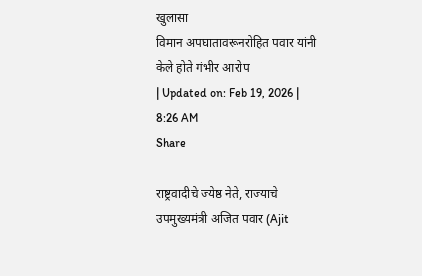खुलासा
विमान अपघातावरूनरोहित पवार यांनी केले होते गंभीर आरोप
| Updated on: Feb 19, 2026 | 8:26 AM
Share

राष्ट्रवादीचे ज्येष्ठ नेते, राज्याचे उपमुख्यमंत्री अजित पवार (Ajit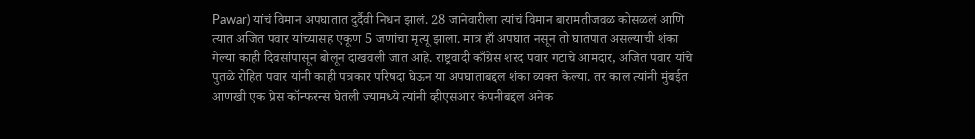Pawar) यांचं विमान अपघातात दुर्दैवी निधन झालं. 28 जानेवारीला त्यांचं विमान बारामतीजवळ कोसळलं आणि त्यात अजित पवार यांच्यासह एकूण 5 जणांचा मृत्यू झाला. मात्र हाँ अपघात नसून तो घातपात असल्याची शंका गेल्या काही दिवसांपासून बोलून दाखवली जात आहे. राष्ट्रवादी काँग्रेस शरद पवार गटाचे आमदार, अजित पवार यांचे पुतळे रोहित पवार यांनी काही पत्रकार परिषदा घेऊन या अपघाताबद्दल शंका व्यक्त केल्या. तर काल त्यांनी मुंबईत आणखी एक प्रेस कॉन्फरन्स घेतली ज्यामध्ये त्यांनी व्हीएसआर कंपनीबद्दल अनेक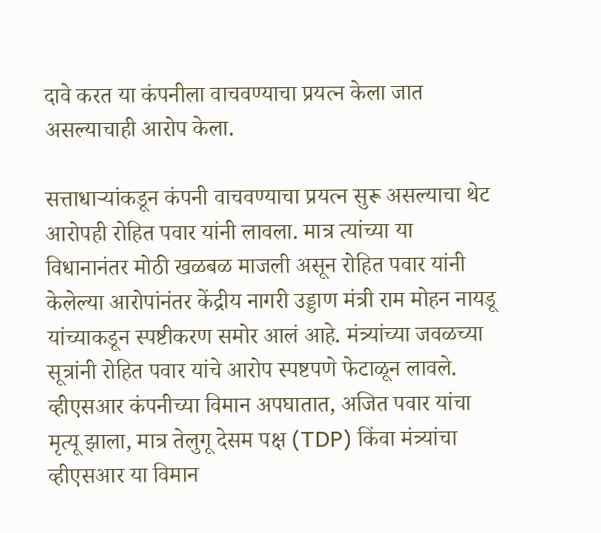दावे करत या कंपनीला वाचवण्याचा प्रयत्न केला जात असल्याचाही आरोप केला.

सत्ताधाऱ्यांकडून कंपनी वाचवण्याचा प्रयत्न सुरू असल्याचा थेट आरोपही रोहित पवार यांनी लावला. मात्र त्यांच्या या विधानानंतर मोठी खळबळ माजली असून रोहित पवार यांनी केलेल्या आरोपांनंतर केंद्रीय नागरी उड्डाण मंत्री राम मोहन नायडू यांच्याकडून स्पष्टीकरण समोर आलं आहे. मंत्र्यांच्या जवळच्या सूत्रांनी रोहित पवार यांचे आरोप स्पष्टपणे फेटाळून लावले. व्हीएसआर कंपनीच्या विमान अपघातात, अजित पवार यांचा मृत्यू झाला, मात्र तेलुगू देसम पक्ष (TDP) किंवा मंत्र्यांचा व्हीएसआर या विमान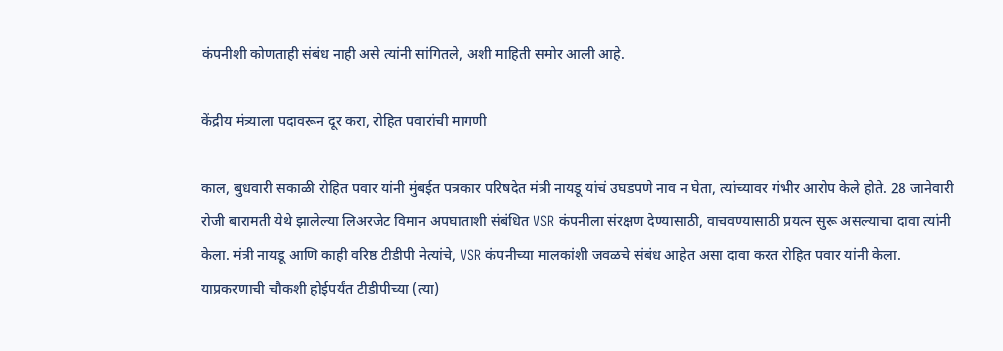कंपनीशी कोणताही संबंध नाही असे त्यांनी सांगितले, अशी माहिती समोर आली आहे.

केंद्रीय मंत्र्याला पदावरून दूर करा, रोहित पवारांची मागणी

काल, बुधवारी सकाळी रोहित पवार यांनी मुंबईत पत्रकार परिषदेत मंत्री नायडू यांचं उघडपणे नाव न घेता, त्यांच्यावर गंभीर आरोप केले होते. 28 जानेवारी रोजी बारामती येथे झालेल्या लिअरजेट विमान अपघाताशी संबंधित VSR कंपनीला संरक्षण देण्यासाठी, वाचवण्यासाठी प्रयत्न सुरू असल्याचा दावा त्यांनी केला. मंत्री नायडू आणि काही वरिष्ठ टीडीपी नेत्यांचे, VSR कंपनीच्या मालकांशी जवळचे संबंध आहेत असा दावा करत रोहित पवार यांनी केला. याप्रकरणाची चौकशी होईपर्यंत टीडीपीच्या (त्या)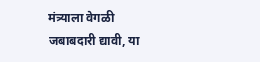मंत्र्याला वेगळी जबाबदारी द्यावी, या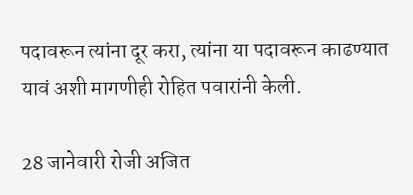पदावरून त्यांना दूर करा, त्यांना या पदावरून काढण्यात यावं अशी मागणीही रोहित पवारांनी केली.

28 जानेवारी रोजी अजित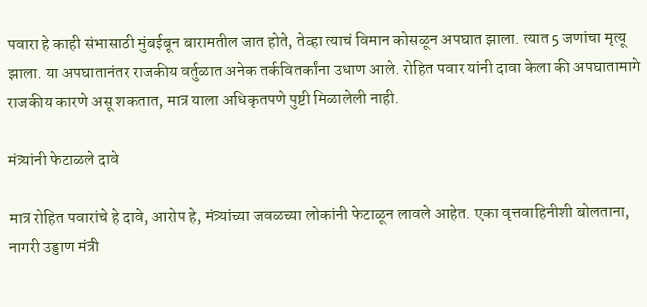पवारा हे काही संभासाठी मुंबईबून बारामतील जात होते, तेव्हा त्याचं विमान कोसळून अपघात झाला. त्यात 5 जणांचा मृत्यू झाला. या अपघातानंतर राजकीय वर्तुळात अनेक तर्कवितर्कांना उधाण आले. रोहित पवार यांनी दावा केला की अपघातामागे राजकीय कारणे असू शकतात, मात्र याला अधिकृतपणे पुष्टी मिळालेली नाही.

मंत्र्यांनी फेटाळले दावे

मात्र रोहित पवारांचे हे दावे, आरोप हे, मंत्र्यांच्या जवळच्या लोकांनी फेटाळून लावले आहेत. एका वृत्तवाहिनीशी बोलताना, नागरी उड्डाण मंत्री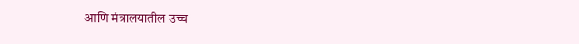आणि मंत्रालयातील उच्च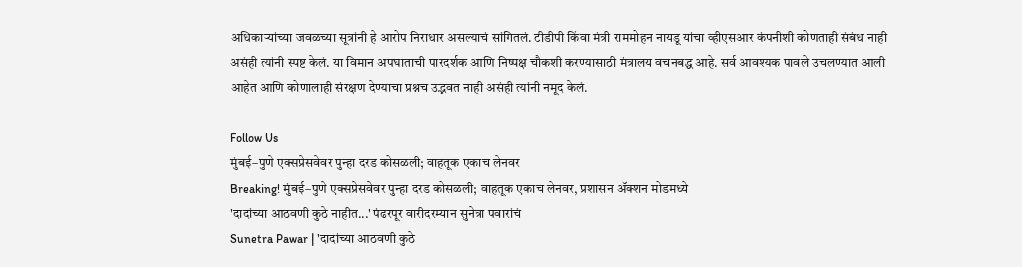अधिकाऱ्यांच्या जवळच्या सूत्रांनी हे आरोप निराधार असल्याचं सांगितलं. टीडीपी किंवा मंत्री राममोहन नायडू यांचा व्हीएसआर कंपनीशी कोणताही संबंध नाही असंही त्यांनी स्पष्ट केलं. या विमान अपघाताची पारदर्शक आणि निष्पक्ष चौकशी करण्यासाठी मंत्रालय वचनबद्ध आहे. सर्व आवश्यक पावले उचलण्यात आली आहेत आणि कोणालाही संरक्षण देण्याचा प्रश्नच उद्भवत नाही असंही त्यांनी नमूद केलं.

Follow Us
मुंबई–पुणे एक्सप्रेसवेवर पुन्हा दरड कोसळली; वाहतूक एकाच लेनवर
Breaking! मुंबई–पुणे एक्सप्रेसवेवर पुन्हा दरड कोसळली; वाहतूक एकाच लेनवर, प्रशासन ॲक्शन मोडमध्ये
'दादांच्या आठवणी कुठे नाहीत...' पंढरपूर वारीदरम्यान सुनेत्रा पवारांचं
Sunetra Pawar | 'दादांच्या आठवणी कुठे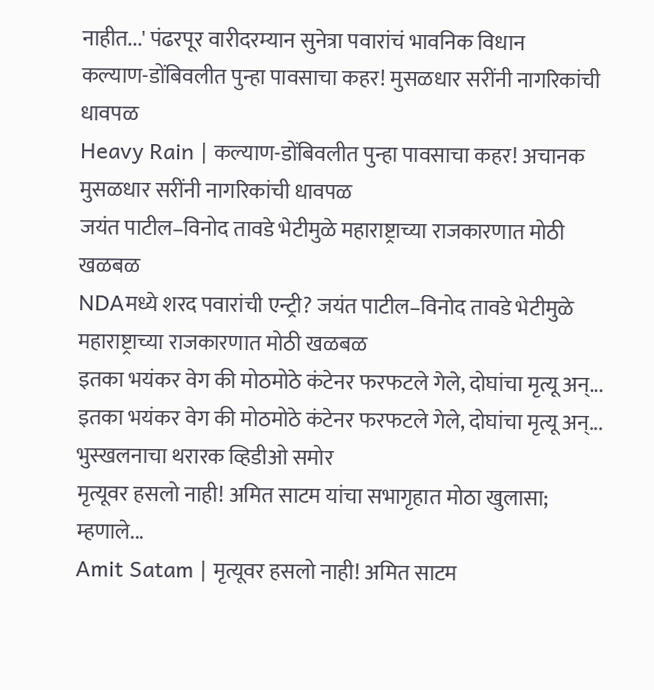नाहीत...' पंढरपूर वारीदरम्यान सुनेत्रा पवारांचं भावनिक विधान
कल्याण-डोंबिवलीत पुन्हा पावसाचा कहर! मुसळधार सरींनी नागरिकांची धावपळ
Heavy Rain | कल्याण-डोंबिवलीत पुन्हा पावसाचा कहर! अचानक मुसळधार सरींनी नागरिकांची धावपळ
जयंत पाटील–विनोद तावडे भेटीमुळे महाराष्ट्राच्या राजकारणात मोठी खळबळ
NDAमध्ये शरद पवारांची एन्ट्री? जयंत पाटील–विनोद तावडे भेटीमुळे महाराष्ट्राच्या राजकारणात मोठी खळबळ
इतका भयंकर वेग की मोठमोठे कंटेनर फरफटले गेले, दोघांचा मृत्यू अन्...
इतका भयंकर वेग की मोठमोठे कंटेनर फरफटले गेले, दोघांचा मृत्यू अन्... भुस्खलनाचा थरारक व्हिडीओ समोर
मृत्यूवर हसलो नाही! अमित साटम यांचा सभागृहात मोठा खुलासा; म्हणाले...
Amit Satam | मृत्यूवर हसलो नाही! अमित साटम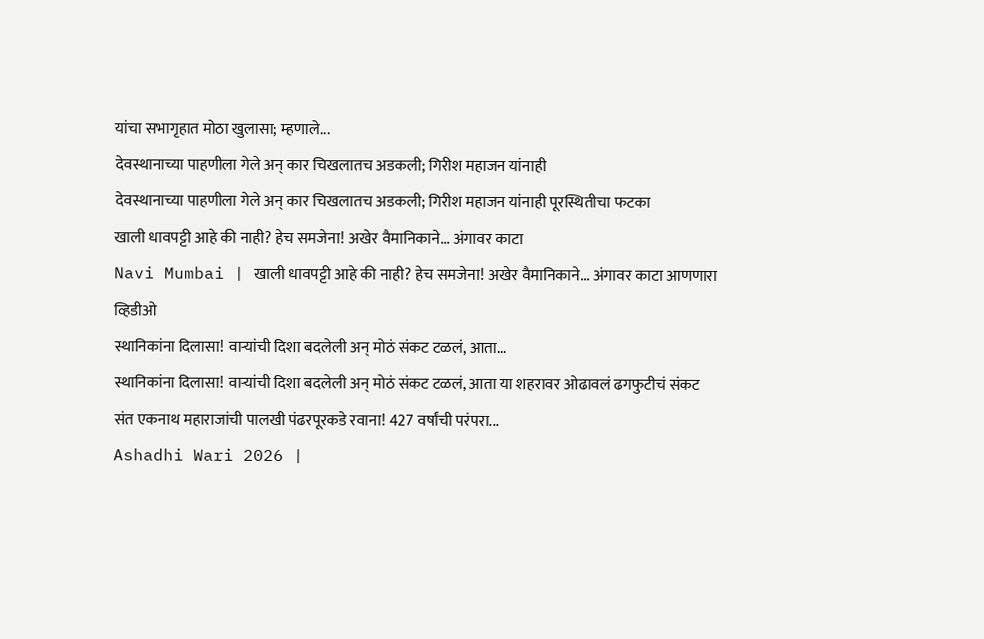यांचा सभागृहात मोठा खुलासा; म्हणाले...
देवस्थानाच्या पाहणीला गेले अन् कार चिखलातच अडकली; गिरीश महाजन यांनाही
देवस्थानाच्या पाहणीला गेले अन् कार चिखलातच अडकली; गिरीश महाजन यांनाही पूरस्थितीचा फटका
खाली धावपट्टी आहे की नाही? हेच समजेना! अखेर वैमानिकाने... अंगावर काटा
Navi Mumbai | खाली धावपट्टी आहे की नाही? हेच समजेना! अखेर वैमानिकाने... अंगावर काटा आणणारा व्हिडीओ
स्थानिकांना दिलासा! वाऱ्यांची दिशा बदलेली अन् मोठं संकट टळलं, आता...
स्थानिकांना दिलासा! वाऱ्यांची दिशा बदलेली अन् मोठं संकट टळलं, आता या शहरावर ओढावलं ढगफुटीचं संकट
संत एकनाथ महाराजांची पालखी पंढरपूरकडे रवाना! 427 वर्षांची परंपरा...
Ashadhi Wari 2026 |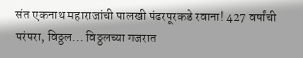संत एकनाथ महाराजांची पालखी पंढरपूरकडे रवाना! 427 वर्षांची परंपरा, विठ्ठल... विठ्ठलच्या गजरात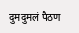दुमदुमलं पैठण